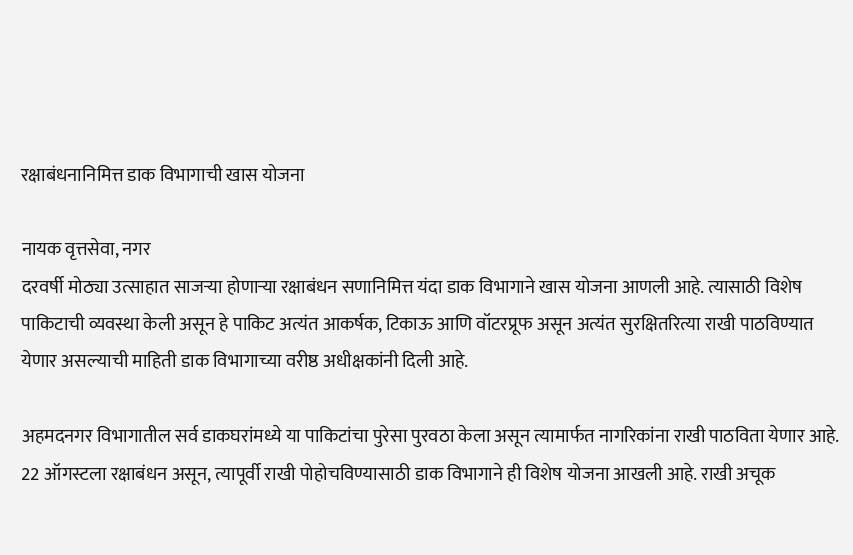रक्षाबंधनानिमित्त डाक विभागाची खास योजना

नायक वृत्तसेवा, नगर
दरवर्षी मोठ्या उत्साहात साजर्‍या होणार्‍या रक्षाबंधन सणानिमित्त यंदा डाक विभागाने खास योजना आणली आहे. त्यासाठी विशेष पाकिटाची व्यवस्था केली असून हे पाकिट अत्यंत आकर्षक, टिकाऊ आणि वॉटरप्रूफ असून अत्यंत सुरक्षितरित्या राखी पाठविण्यात येणार असल्याची माहिती डाक विभागाच्या वरीष्ठ अधीक्षकांनी दिली आहे.

अहमदनगर विभागातील सर्व डाकघरांमध्ये या पाकिटांचा पुरेसा पुरवठा केला असून त्यामार्फत नागरिकांना राखी पाठविता येणार आहे. 22 ऑगस्टला रक्षाबंधन असून, त्यापूर्वी राखी पोहोचविण्यासाठी डाक विभागाने ही विशेष योजना आखली आहे. राखी अचूक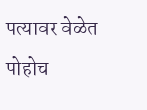पत्यावर वेळेत पोहोच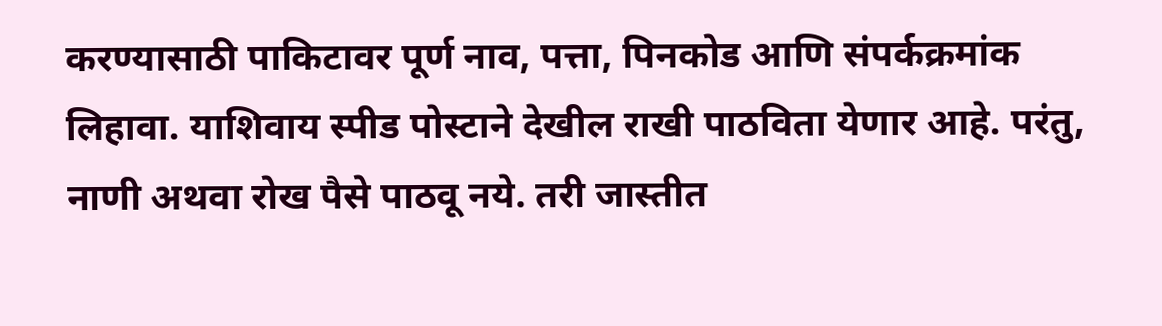करण्यासाठी पाकिटावर पूर्ण नाव, पत्ता, पिनकोड आणि संपर्कक्रमांक लिहावा. याशिवाय स्पीड पोस्टाने देखील राखी पाठविता येणार आहे. परंतु, नाणी अथवा रोख पैसे पाठवू नये. तरी जास्तीत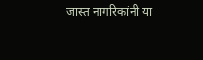जास्त नागरिकांनी या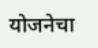योजनेचा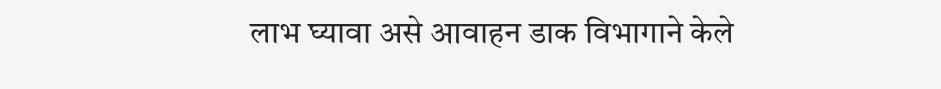लाभ घ्यावा असे आवाहन डाक विभागाने केले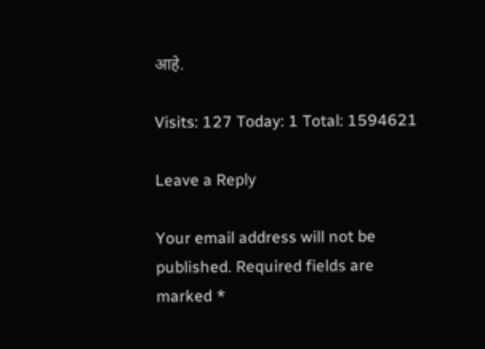आहे.

Visits: 127 Today: 1 Total: 1594621

Leave a Reply

Your email address will not be published. Required fields are marked *